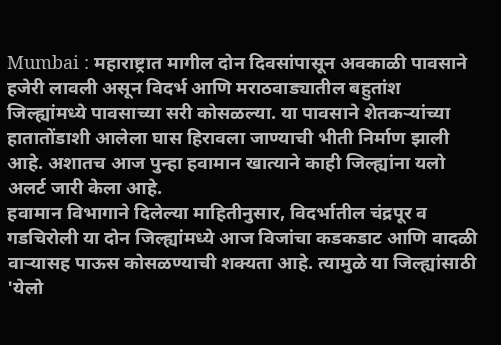Mumbai : महाराष्ट्रात मागील दोन दिवसांपासून अवकाळी पावसाने हजेरी लावली असून विदर्भ आणि मराठवाड्यातील बहुतांश जिल्ह्यांमध्ये पावसाच्या सरी कोसळल्या. या पावसाने शेतकऱ्यांच्या हातातोंडाशी आलेला घास हिरावला जाण्याची भीती निर्माण झाली आहे. अशातच आज पुन्हा हवामान खात्याने काही जिल्ह्यांना यलो अलर्ट जारी केला आहे.
हवामान विभागाने दिलेल्या माहितीनुसार, विदर्भातील चंद्रपूर व गडचिरोली या दोन जिल्ह्यांमध्ये आज विजांचा कडकडाट आणि वादळी वाऱ्यासह पाऊस कोसळण्याची शक्यता आहे. त्यामुळे या जिल्ह्यांसाठी 'येलो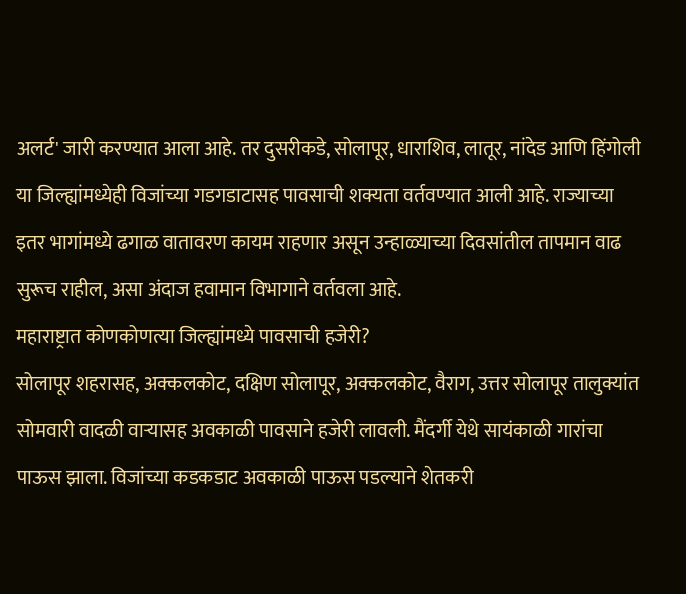अलर्ट' जारी करण्यात आला आहे. तर दुसरीकडे, सोलापूर, धाराशिव, लातूर, नांदेड आणि हिंगोली या जिल्ह्यांमध्येही विजांच्या गडगडाटासह पावसाची शक्यता वर्तवण्यात आली आहे. राज्याच्या इतर भागांमध्ये ढगाळ वातावरण कायम राहणार असून उन्हाळ्याच्या दिवसांतील तापमान वाढ सुरूच राहील, असा अंदाज हवामान विभागाने वर्तवला आहे.
महाराष्ट्रात कोणकोणत्या जिल्ह्यांमध्ये पावसाची हजेरी?
सोलापूर शहरासह, अक्कलकोट, दक्षिण सोलापूर, अक्कलकोट, वैराग, उत्तर सोलापूर तालुक्यांत सोमवारी वादळी वाऱ्यासह अवकाळी पावसाने हजेरी लावली. मैंदर्गी येथे सायंकाळी गारांचा पाऊस झाला. विजांच्या कडकडाट अवकाळी पाऊस पडल्याने शेतकरी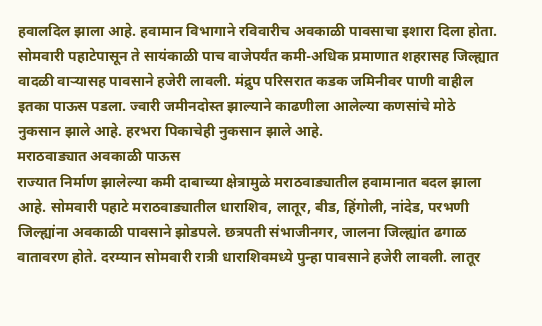हवालदिल झाला आहे. हवामान विभागाने रविवारीच अवकाळी पावसाचा इशारा दिला होता. सोमवारी पहाटेपासून ते सायंकाळी पाच वाजेपर्यंत कमी-अधिक प्रमाणात शहरासह जिल्ह्यात वादळी वाऱ्यासह पावसाने हजेरी लावली. मंद्रुप परिसरात कडक जमिनीवर पाणी वाहील इतका पाऊस पडला. ज्वारी जमीनदोस्त झाल्याने काढणीला आलेल्या कणसांचे मोठे नुकसान झाले आहे. हरभरा पिकाचेही नुकसान झाले आहे.
मराठवाड्यात अवकाळी पाऊस
राज्यात निर्माण झालेल्या कमी दाबाच्या क्षेत्रामुळे मराठवाड्यातील हवामानात बदल झाला आहे. सोमवारी पहाटे मराठवाड्यातील धाराशिव, लातूर, बीड, हिंगोली, नांदेड, परभणी जिल्ह्यांना अवकाळी पावसाने झोडपले. छत्रपती संभाजीनगर, जालना जिल्ह्यांत ढगाळ वातावरण होते. दरम्यान सोमवारी रात्री धाराशिवमध्ये पुन्हा पावसाने हजेरी लावली. लातूर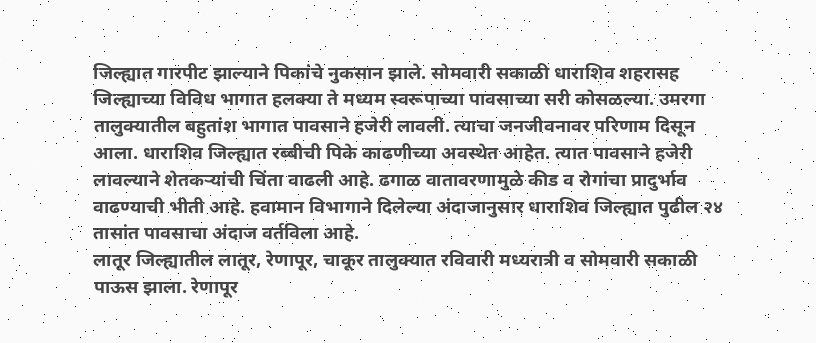जिल्ह्यात गारपीट झाल्याने पिकांचे नुकसान झाले. सोमवारी सकाळी धाराशिव शहरासह जिल्ह्याच्या विविध भागात हलक्या ते मध्यम स्वरूपाच्या पावसाच्या सरी कोसळल्या. उमरगा तालुक्यातील बहुतांश भागात पावसाने हजेरी लावली. त्याचा जनजीवनावर परिणाम दिसून आला. धाराशिव जिल्ह्यात रब्बीची पिके काढणीच्या अवस्थेत आहेत. त्यात पावसाने हजेरी लावल्याने शेतकऱ्यांची चिंता वाढली आहे. ढगाळ वातावरणामुळे कीड व रोगांचा प्रादुर्भाव वाढण्याची भीती आहे. हवामान विभागाने दिलेल्या अंदाजानुसार धाराशिव जिल्ह्यात पुढील २४ तासांत पावसाचा अंदाज वर्तविला आहे.
लातूर जिल्ह्यातील लातूर, रेणापूर, चाकूर तालुक्यात रविवारी मध्यरात्री व सोमवारी सकाळी पाऊस झाला. रेणापूर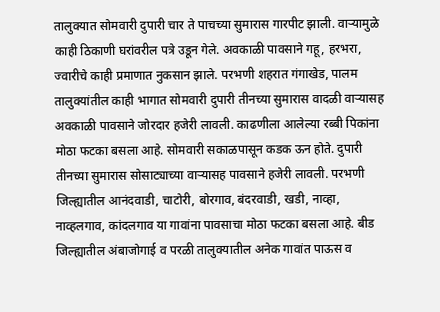तालुक्यात सोमवारी दुपारी चार ते पाचच्या सुमारास गारपीट झाली. वाऱ्यामुळे काही ठिकाणी घरांवरील पत्रे उडून गेले. अवकाळी पावसाने गहू, हरभरा, ज्वारीचे काही प्रमाणात नुकसान झाले. परभणी शहरात गंगाखेड, पालम तालुक्यांतील काही भागात सोमवारी दुपारी तीनच्या सुमारास वादळी वाऱ्यासह अवकाळी पावसाने जोरदार हजेरी लावली. काढणीला आलेल्या रब्बी पिकांना मोठा फटका बसला आहे. सोमवारी सकाळपासून कडक ऊन होते. दुपारी तीनच्या सुमारास सोसाट्याच्या वाऱ्यासह पावसाने हजेरी लावली. परभणी जिल्ह्यातील आनंदवाडी, चाटोरी, बोरगाव, बंदरवाडी, खडी, नाव्हा, नाव्हलगाव, कांदलगाव या गावांना पावसाचा मोठा फटका बसला आहे. बीड जिल्ह्यातील अंबाजोगाई व परळी तालुक्यातील अनेक गावांत पाऊस व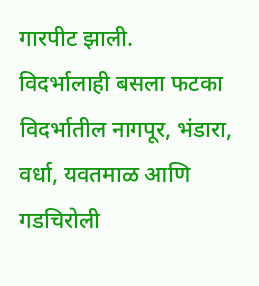गारपीट झाली.
विदर्भालाही बसला फटका
विदर्भातील नागपूर, भंडारा, वर्धा, यवतमाळ आणि गडचिरोली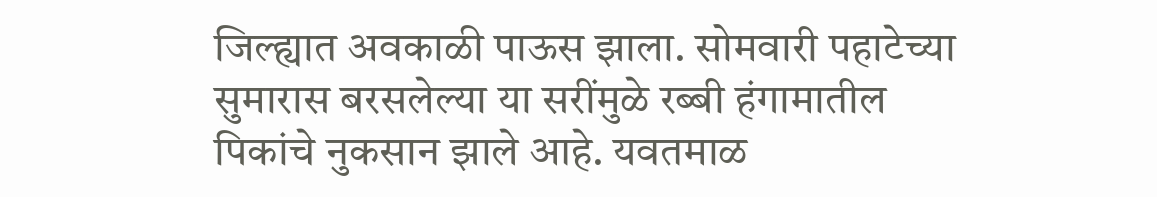जिल्ह्यात अवकाळी पाऊस झाला. सोमवारी पहाटेच्या सुमारास बरसलेल्या या सरींमुळे रब्बी हंगामातील पिकांचे नुकसान झाले आहे. यवतमाळ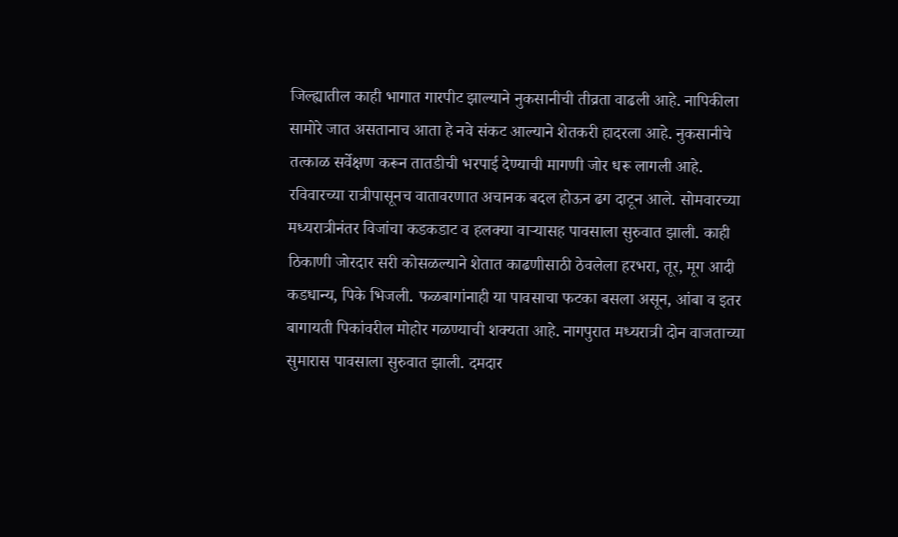जिल्ह्यातील काही भागात गारपीट झाल्याने नुकसानीची तीव्रता वाढली आहे. नापिकीला सामोरे जात असतानाच आता हे नवे संकट आल्याने शेतकरी हादरला आहे. नुकसानीचे तत्काळ सर्वेक्षण करून तातडीची भरपाई देण्याची मागणी जोर धरू लागली आहे.
रविवारच्या रात्रीपासूनच वातावरणात अचानक बदल होऊन ढग दाटून आले. सोमवारच्या मध्यरात्रीनंतर विजांचा कडकडाट व हलक्या वाऱ्यासह पावसाला सुरुवात झाली. काही ठिकाणी जोरदार सरी कोसळल्याने शेतात काढणीसाठी ठेवलेला हरभरा, तूर, मूग आदी कडधान्य, पिके भिजली. फळबागांनाही या पावसाचा फटका बसला असून, आंबा व इतर बागायती पिकांवरील मोहोर गळण्याची शक्यता आहे. नागपुरात मध्यरात्री दोन वाजताच्या सुमारास पावसाला सुरुवात झाली. दमदार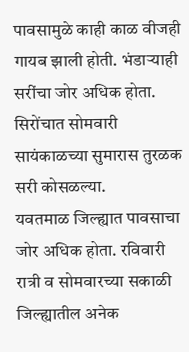पावसामुळे काही काळ वीजही गायब झाली होती. भंडाऱ्याही सरींचा जोर अधिक होता. सिरोंचात सोमवारी सायंकाळच्या सुमारास तुरळक सरी कोसळल्या.
यवतमाळ जिल्ह्यात पावसाचा जोर अधिक होता. रविवारी रात्री व सोमवारच्या सकाळी जिल्ह्यातील अनेक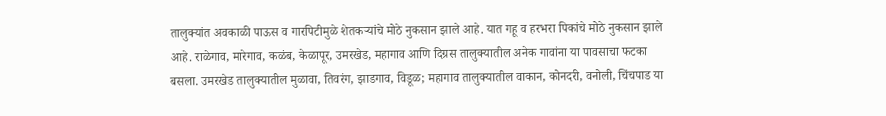तालुक्यांत अवकाळी पाऊस व गारपिटीमुळे शेतकऱ्यांचे मोठे नुकसान झाले आहे. यात गहू व हरभरा पिकांचे मोठे नुकसान झाले आहे. राळेगाव, मारेगाव, कळंब, केळापूर, उमरखेड, महागाव आणि दिग्रस तालुक्यातील अनेक गावांना या पावसाचा फटका बसला. उमरखेड तालुक्यातील मुळावा, तिवरंग, झाडगाव, विडूळ; महागाव तालुक्यातील वाकान, कोनदरी, वनोली, चिंचपाड या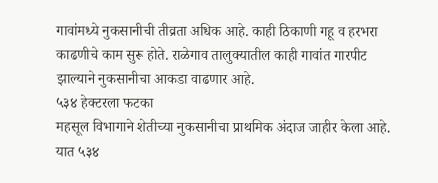गावांमध्ये नुकसानीची तीव्रता अधिक आहे. काही ठिकाणी गहू व हरभरा काढणीचे काम सुरू होते. राळेगाव तालुक्यातील काही गावांत गारपीट झाल्याने नुकसानीचा आकडा वाढणार आहे.
५३४ हेक्टरला फटका
महसूल विभागाने शेतीच्या नुकसानीचा प्राथमिक अंदाज जाहीर केला आहे. यात ५३४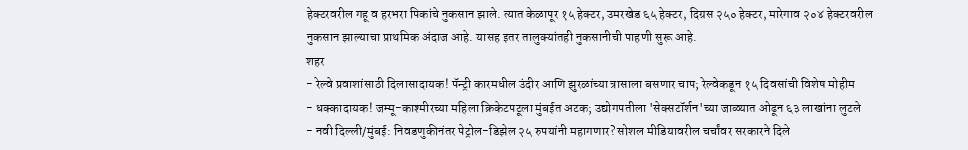हेक्टरवरील गहू व हरभरा पिकांचे नुकसान झाले. त्यात केळापूर १५ हेक्टर, उमरखेड ६५ हेक्टर, दिग्रस २५० हेक्टर, मारेगाव २०४ हेक्टरवरील नुकसान झाल्याचा प्राथमिक अंदाज आहे. यासह इतर तालुक्यांतही नुकसानीची पाहणी सुरू आहे.
शहर
- रेल्वे प्रवाशांसाठी दिलासादायक! पॅन्ट्री कारमधील उंदीर आणि झुरळांच्या त्रासाला बसणार चाप; रेल्वेकडून १५ दिवसांची विशेष मोहीम
- धक्कादायक! जम्मू-काश्मीरच्या महिला क्रिकेटपटूला मुंबईत अटक; उद्योगपतीला 'सेक्सटॉर्शन'च्या जाळ्यात ओढून ६३ लाखांना लुटले
- नवी दिल्ली/मुंबई: निवडणुकीनंतर पेट्रोल-डिझेल २५ रुपयांनी महागणार? सोशल मीडियावरील चर्चांवर सरकारने दिले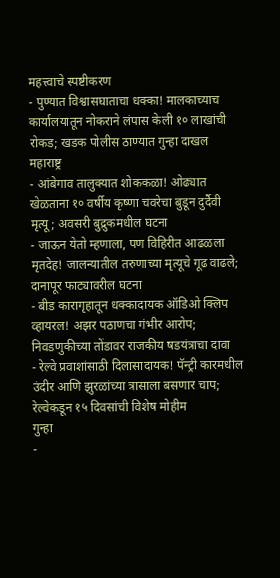महत्त्वाचे स्पष्टीकरण
- पुण्यात विश्वासघाताचा धक्का! मालकाच्याच कार्यालयातून नोकराने लंपास केली १० लाखांची रोकड; खडक पोलीस ठाण्यात गुन्हा दाखल
महाराष्ट्र
- आंबेगाव तालुक्यात शोककळा! ओढ्यात खेळताना १० वर्षीय कृष्णा चवरेचा बुडून दुर्दैवी मृत्यू; अवसरी बुद्रुकमधील घटना
- जाऊन येतो म्हणाला, पण विहिरीत आढळला मृतदेह! जालन्यातील तरुणाच्या मृत्यूचे गूढ वाढले; दानापूर फाट्यावरील घटना
- बीड कारागृहातून धक्कादायक ऑडिओ क्लिप व्हायरल! अझर पठाणचा गंभीर आरोप; निवडणुकीच्या तोंडावर राजकीय षडयंत्राचा दावा
- रेल्वे प्रवाशांसाठी दिलासादायक! पॅन्ट्री कारमधील उंदीर आणि झुरळांच्या त्रासाला बसणार चाप; रेल्वेकडून १५ दिवसांची विशेष मोहीम
गुन्हा
-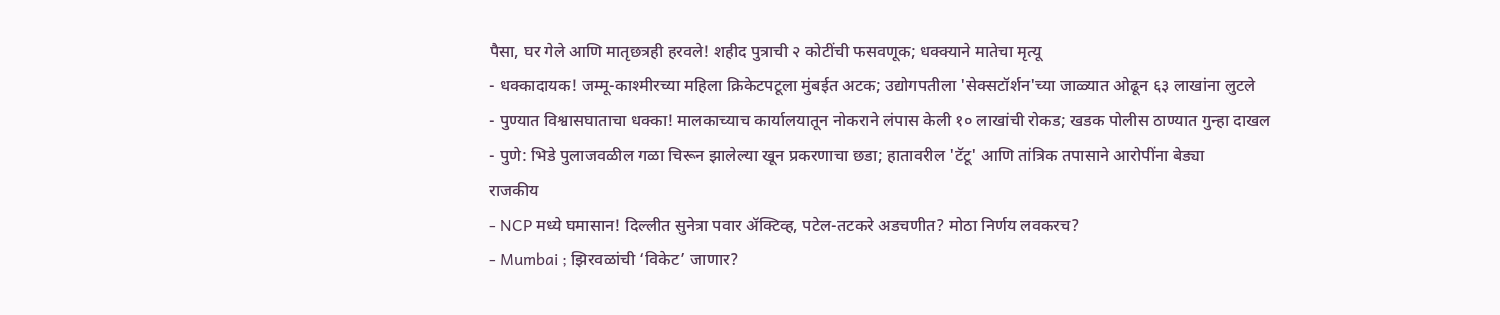पैसा, घर गेले आणि मातृछत्रही हरवले! शहीद पुत्राची २ कोटींची फसवणूक; धक्क्याने मातेचा मृत्यू
- धक्कादायक! जम्मू-काश्मीरच्या महिला क्रिकेटपटूला मुंबईत अटक; उद्योगपतीला 'सेक्सटॉर्शन'च्या जाळ्यात ओढून ६३ लाखांना लुटले
- पुण्यात विश्वासघाताचा धक्का! मालकाच्याच कार्यालयातून नोकराने लंपास केली १० लाखांची रोकड; खडक पोलीस ठाण्यात गुन्हा दाखल
- पुणे: भिडे पुलाजवळील गळा चिरून झालेल्या खून प्रकरणाचा छडा; हातावरील 'टॅटू' आणि तांत्रिक तपासाने आरोपींना बेड्या
राजकीय
- NCP मध्ये घमासान! दिल्लीत सुनेत्रा पवार ॲक्टिव्ह, पटेल-तटकरे अडचणीत? मोठा निर्णय लवकरच?
- Mumbai ; झिरवळांची ‘विकेट’ जाणार?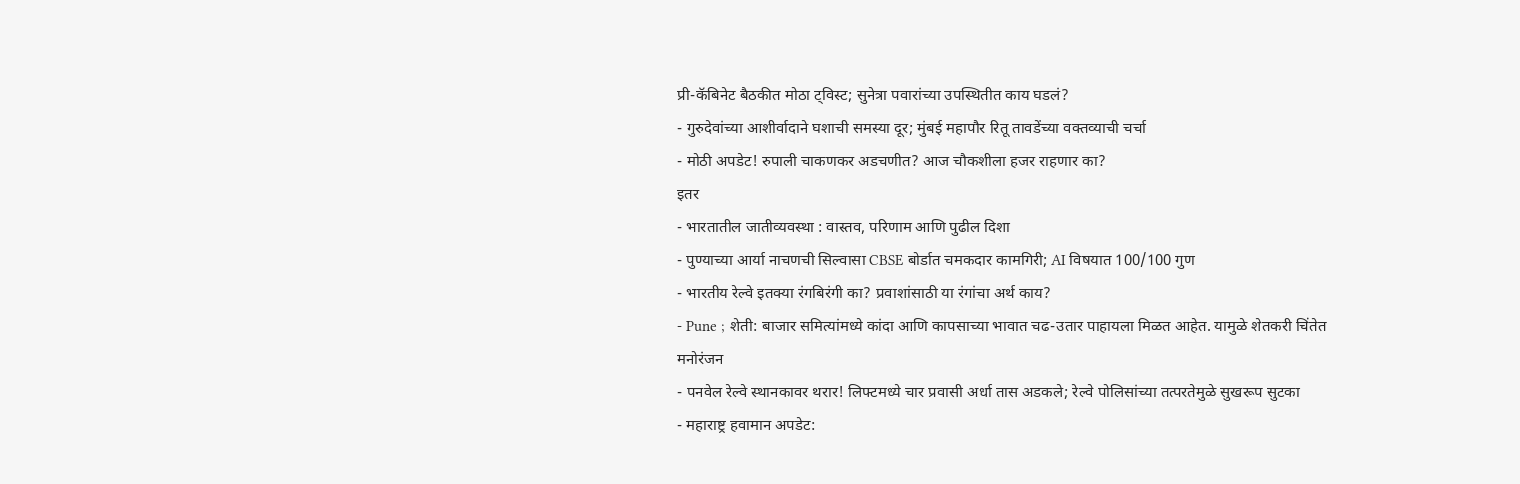प्री-कॅबिनेट बैठकीत मोठा ट्विस्ट; सुनेत्रा पवारांच्या उपस्थितीत काय घडलं?
- गुरुदेवांच्या आशीर्वादाने घशाची समस्या दूर; मुंबई महापौर रितू तावडेंच्या वक्तव्याची चर्चा
- मोठी अपडेट! रुपाली चाकणकर अडचणीत? आज चौकशीला हजर राहणार का?
इतर
- भारतातील जातीव्यवस्था : वास्तव, परिणाम आणि पुढील दिशा
- पुण्याच्या आर्या नाचणची सिल्वासा CBSE बोर्डात चमकदार कामगिरी; AI विषयात 100/100 गुण
- भारतीय रेल्वे इतक्या रंगबिरंगी का? प्रवाशांसाठी या रंगांचा अर्थ काय?
- Pune ; शेती: बाजार समित्यांमध्ये कांदा आणि कापसाच्या भावात चढ-उतार पाहायला मिळत आहेत. यामुळे शेतकरी चिंतेत
मनोरंजन
- पनवेल रेल्वे स्थानकावर थरार! लिफ्टमध्ये चार प्रवासी अर्धा तास अडकले; रेल्वे पोलिसांच्या तत्परतेमुळे सुखरूप सुटका
- महाराष्ट्र हवामान अपडेट: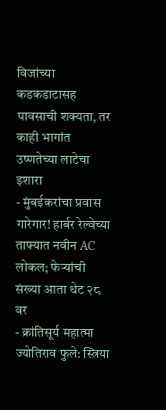विजांच्या कडकडाटासह पावसाची शक्यता, तर काही भागांत उष्णतेच्या लाटेचा इशारा
- मुंबईकरांचा प्रवास गारेगार! हार्बर रेल्वेच्या ताफ्यात नवीन AC लोकल; फेऱ्यांची संख्या आता थेट २८ वर
- क्रांतिसूर्य महात्मा ज्योतिराव फुले: स्त्रिया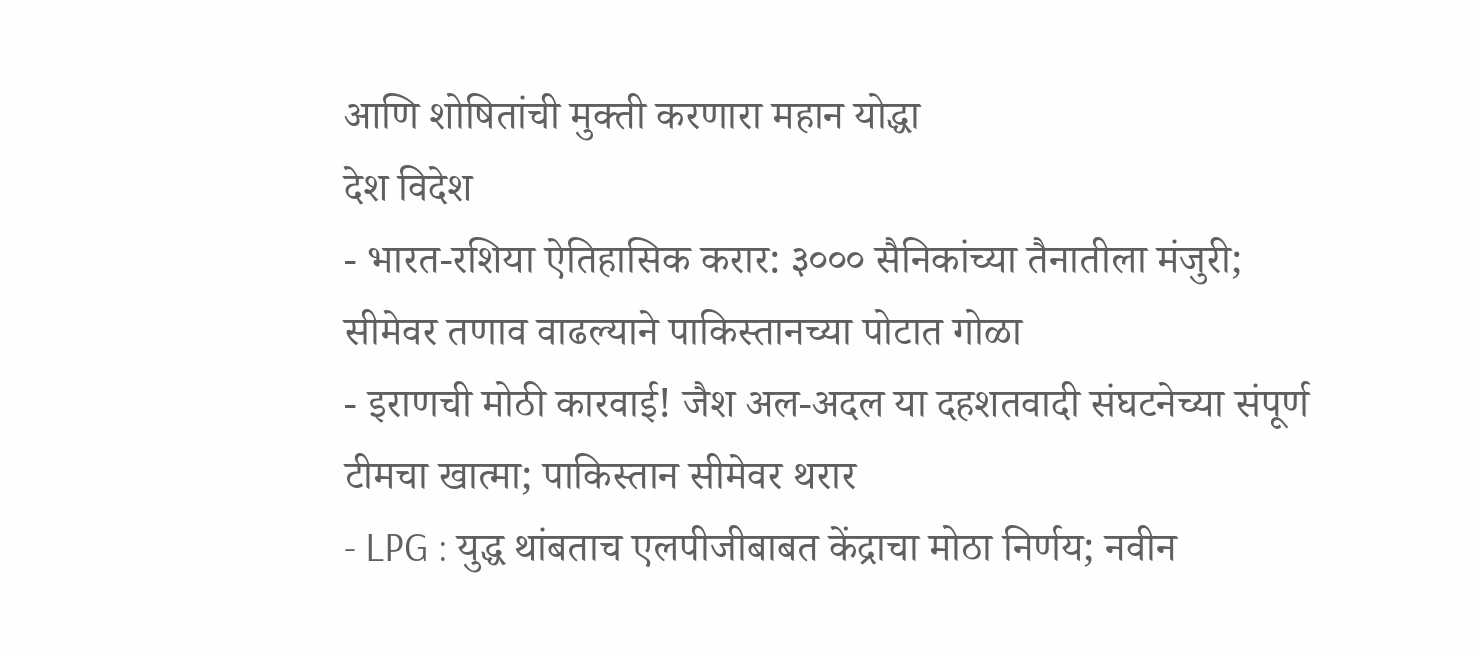आणि शोषितांची मुक्ती करणारा महान योद्धा
देश विदेश
- भारत-रशिया ऐतिहासिक करार: ३००० सैनिकांच्या तैनातीला मंजुरी; सीमेवर तणाव वाढल्याने पाकिस्तानच्या पोटात गोळा
- इराणची मोठी कारवाई! जैश अल-अदल या दहशतवादी संघटनेच्या संपूर्ण टीमचा खात्मा; पाकिस्तान सीमेवर थरार
- LPG : युद्ध थांबताच एलपीजीबाबत केंद्राचा मोठा निर्णय; नवीन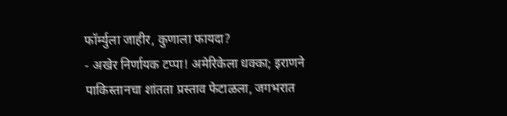फॉर्म्युला जाहीर, कुणाला फायदा?
- अखेर निर्णायक टप्पा! अमेरिकेला धक्का; इराणने पाकिस्तानचा शांतता प्रस्ताव फेटाळला, जगभरात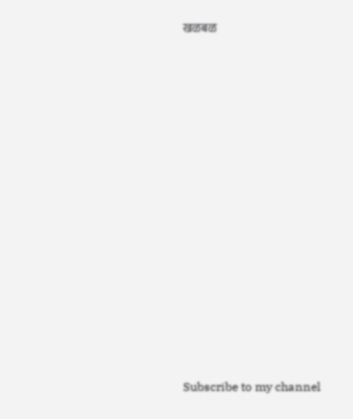खळबळ
























Subscribe to my channel